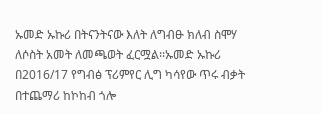ኡመድ ኡኩሪ በትናንትናው እለት ለግብፁ ክለብ ስሞሃ ለሶስት አመት ለመጫወት ፈርሟል፡፡ኡመድ ኡኩሪ በ2016/17 የግብፅ ፕሪምየር ሊግ ካሳየው ጥሩ ብቃት በተጨማሪ ከኮከብ ጎሎ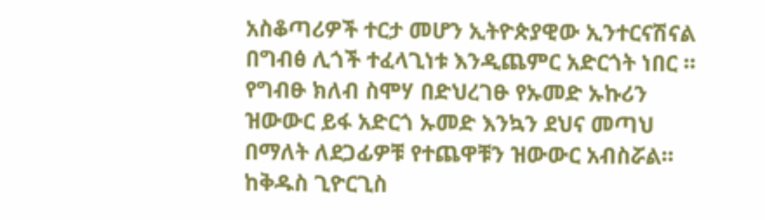አስቆጣሪዎች ተርታ መሆን ኢትዮጵያዊው ኢንተርናሽናል በግብፅ ሊጎች ተፈላጊነቱ እንዲጨምር አድርጎት ነበር ።
የግብፁ ክለብ ስሞሃ በድህረገፁ የኡመድ ኡኩሪን ዝውውር ይፋ አድርጎ ኡመድ እንኳን ደህና መጣህ በማለት ለደጋፊዎቹ የተጨዋቹን ዝውውር አብስሯል።
ከቅዱስ ጊዮርጊስ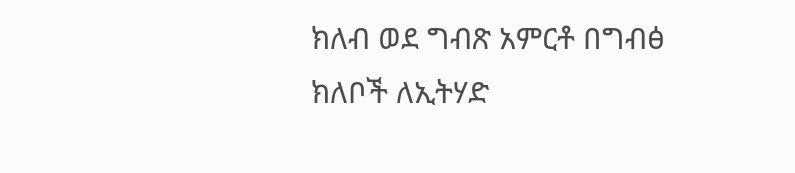ክለብ ወደ ግብጽ አምርቶ በግብፅ ክለቦች ለኢትሃድ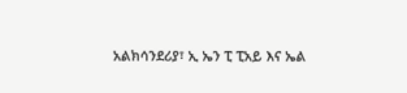አልክሳንደሪያ፣ ኢ ኤን ፒ ፒአይ እና ኤል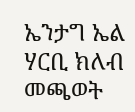ኤንታግ ኤል ሃርቢ ክለብ መጫወት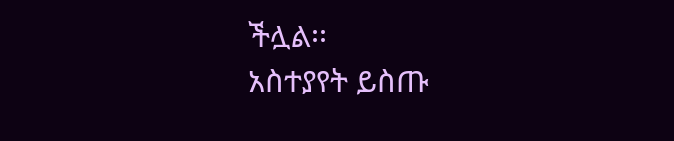ችሏል፡፡
አስተያየት ይስጡ